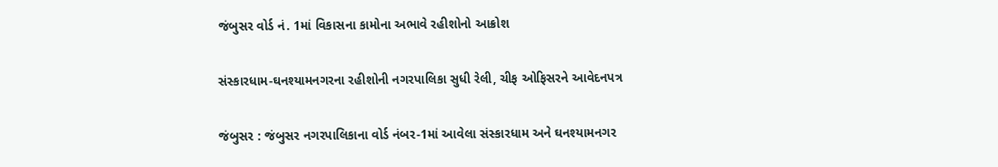જંબુસર વોર્ડ નં. 1માં વિકાસના કામોના અભાવે રહીશોનો આક્રોશ

સંસ્કારધામ-ઘનશ્યામનગરના રહીશોની નગરપાલિકા સુધી રેલી, ચીફ ઓફિસરને આવેદનપત્ર

જંબુસર : જંબુસર નગરપાલિકાના વોર્ડ નંબર-1માં આવેલા સંસ્કારધામ અને ઘનશ્યામનગર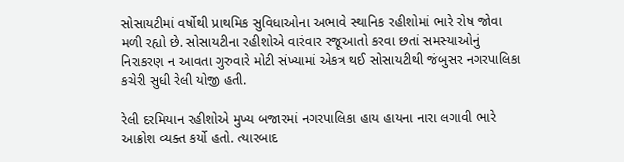સોસાયટીમાં વર્ષોથી પ્રાથમિક સુવિધાઓના અભાવે સ્થાનિક રહીશોમાં ભારે રોષ જોવા મળી રહ્યો છે. સોસાયટીના રહીશોએ વારંવાર રજૂઆતો કરવા છતાં સમસ્યાઓનું નિરાકરણ ન આવતા ગુરુવારે મોટી સંખ્યામાં એકત્ર થઈ સોસાયટીથી જંબુસર નગરપાલિકા કચેરી સુધી રેલી યોજી હતી.

રેલી દરમિયાન રહીશોએ મુખ્ય બજારમાં નગરપાલિકા હાય હાયના નારા લગાવી ભારે આક્રોશ વ્યક્ત કર્યો હતો. ત્યારબાદ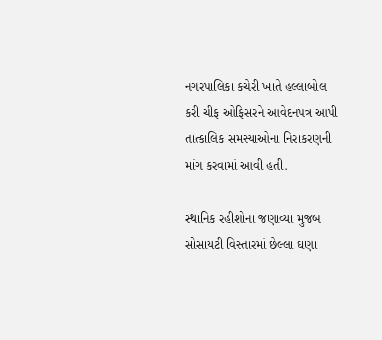નગરપાલિકા કચેરી ખાતે હલ્લાબોલ કરી ચીફ ઓફિસરને આવેદનપત્ર આપી તાત્કાલિક સમસ્યાઓના નિરાકરણની માંગ કરવામાં આવી હતી.

સ્થાનિક રહીશોના જણાવ્યા મુજબ સોસાયટી વિસ્તારમાં છેલ્લા ઘણા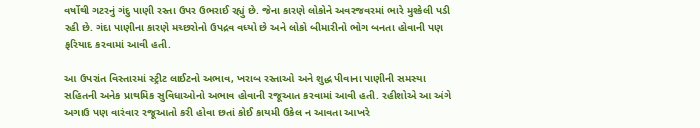વર્ષોથી ગટરનું ગંદુ પાણી રસ્તા ઉપર ઉભરાઈ રહ્યું છે. જેના કારણે લોકોને અવરજવરમાં ભારે મુશ્કેલી પડી રહી છે. ગંદા પાણીના કારણે મચ્છરોનો ઉપદ્રવ વધ્યો છે અને લોકો બીમારીનો ભોગ બનતા હોવાની પણ ફરિયાદ કરવામાં આવી હતી.

આ ઉપરાંત વિસ્તારમાં સ્ટ્રીટ લાઈટનો અભાવ, ખરાબ રસ્તાઓ અને શુદ્ધ પીવાના પાણીની સમસ્યા સહિતની અનેક પ્રાથમિક સુવિધાઓનો અભાવ હોવાની રજૂઆત કરવામાં આવી હતી. રહીશોએ આ અંગે અગાઉ પણ વારંવાર રજૂઆતો કરી હોવા છતાં કોઈ કાયમી ઉકેલ ન આવતા આખરે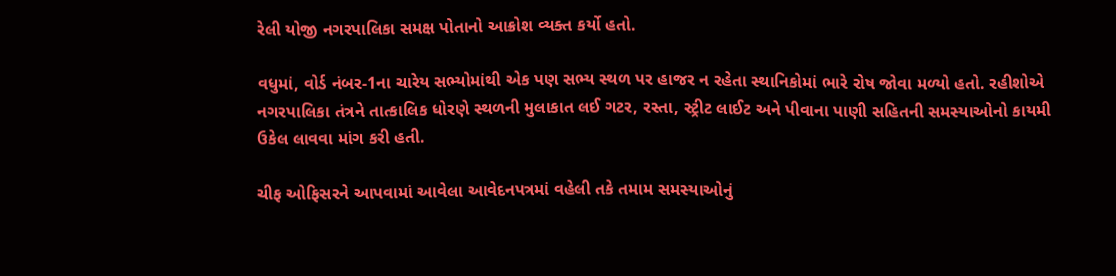રેલી યોજી નગરપાલિકા સમક્ષ પોતાનો આક્રોશ વ્યક્ત કર્યો હતો.

વધુમાં, વોર્ડ નંબર-1ના ચારેય સભ્યોમાંથી એક પણ સભ્ય સ્થળ પર હાજર ન રહેતા સ્થાનિકોમાં ભારે રોષ જોવા મળ્યો હતો. રહીશોએ નગરપાલિકા તંત્રને તાત્કાલિક ધોરણે સ્થળની મુલાકાત લઈ ગટર, રસ્તા, સ્ટ્રીટ લાઈટ અને પીવાના પાણી સહિતની સમસ્યાઓનો કાયમી ઉકેલ લાવવા માંગ કરી હતી.

ચીફ ઓફિસરને આપવામાં આવેલા આવેદનપત્રમાં વહેલી તકે તમામ સમસ્યાઓનું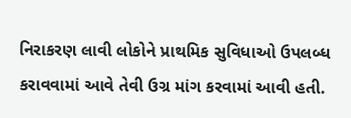નિરાકરણ લાવી લોકોને પ્રાથમિક સુવિધાઓ ઉપલબ્ધ કરાવવામાં આવે તેવી ઉગ્ર માંગ કરવામાં આવી હતી.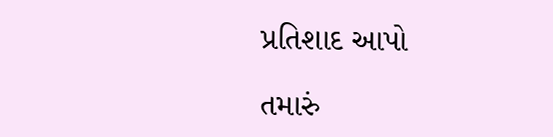પ્રતિશાદ આપો

તમારું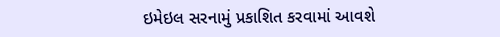ઇમેઇલ સરનામું પ્રકાશિત કરવામાં આવશે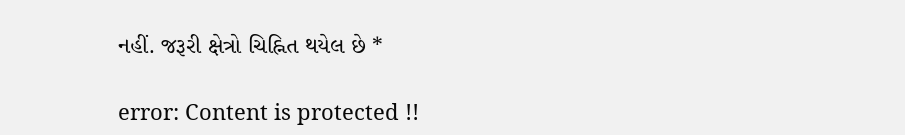નહીં. જરૂરી ક્ષેત્રો ચિહ્નિત થયેલ છે *

error: Content is protected !!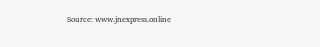Source: www.jnexpress.online